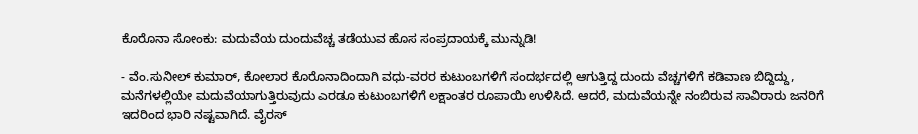ಕೊರೊನಾ ಸೋಂಕು: ಮದುವೆಯ ದುಂದುವೆಚ್ಚ ತಡೆಯುವ ಹೊಸ ಸಂಪ್ರದಾಯಕ್ಕೆ ಮುನ್ನುಡಿ!

- ವೆಂ.ಸುನೀಲ್‌ ಕುಮಾರ್‌, ಕೋಲಾರ ಕೊರೊನಾದಿಂದಾಗಿ ವಧು-ವರರ ಕುಟುಂಬಗಳಿಗೆ ಸಂದರ್ಭದಲ್ಲಿ ಆಗುತ್ತಿದ್ದ ದುಂದು ವೆಚ್ಚಗಳಿಗೆ ಕಡಿವಾಣ ಬಿದ್ದಿದ್ದು, ಮನೆಗಳಲ್ಲಿಯೇ ಮದುವೆಯಾಗುತ್ತಿರುವುದು ಎರಡೂ ಕುಟುಂಬಗಳಿಗೆ ಲಕ್ಷಾಂತರ ರೂಪಾಯಿ ಉಳಿಸಿದೆ. ಆದರೆ, ಮದುವೆಯನ್ನೇ ನಂಬಿರುವ ಸಾವಿರಾರು ಜನರಿಗೆ ಇದರಿಂದ ಭಾರಿ ನಷ್ಟವಾಗಿದೆ. ವೈರಸ್‌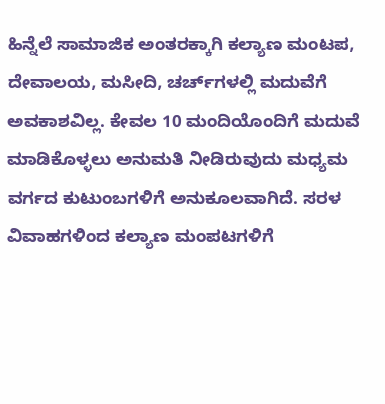ಹಿನ್ನೆಲೆ ಸಾಮಾಜಿಕ ಅಂತರಕ್ಕಾಗಿ ಕಲ್ಯಾಣ ಮಂಟಪ, ದೇವಾಲಯ, ಮಸೀದಿ, ಚರ್ಚ್‌ಗಳಲ್ಲಿ ಮದುವೆಗೆ ಅವಕಾಶವಿಲ್ಲ. ಕೇವಲ 10 ಮಂದಿಯೊಂದಿಗೆ ಮದುವೆ ಮಾಡಿಕೊಳ್ಳಲು ಅನುಮತಿ ನೀಡಿರುವುದು ಮಧ್ಯಮ ವರ್ಗದ ಕುಟುಂಬಗಳಿಗೆ ಅನುಕೂಲವಾಗಿದೆ. ಸರಳ ವಿವಾಹಗಳಿಂದ ಕಲ್ಯಾಣ ಮಂಪಟಗಳಿಗೆ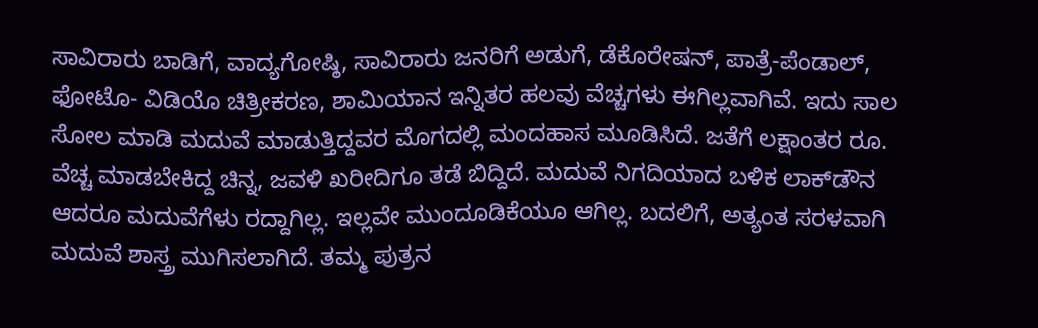ಸಾವಿರಾರು ಬಾಡಿಗೆ, ವಾದ್ಯಗೋಷ್ಠಿ, ಸಾವಿರಾರು ಜನರಿಗೆ ಅಡುಗೆ, ಡೆಕೊರೇಷನ್‌, ಪಾತ್ರೆ-ಪೆಂಡಾಲ್‌, ಫೋಟೊ- ವಿಡಿಯೊ ಚಿತ್ರೀಕರಣ, ಶಾಮಿಯಾನ ಇನ್ನಿತರ ಹಲವು ವೆಚ್ಚಗಳು ಈಗಿಲ್ಲವಾಗಿವೆ. ಇದು ಸಾಲ ಸೋಲ ಮಾಡಿ ಮದುವೆ ಮಾಡುತ್ತಿದ್ದವರ ಮೊಗದಲ್ಲಿ ಮಂದಹಾಸ ಮೂಡಿಸಿದೆ. ಜತೆಗೆ ಲಕ್ಷಾಂತರ ರೂ. ವೆಚ್ಚ ಮಾಡಬೇಕಿದ್ದ ಚಿನ್ನ, ಜವಳಿ ಖರೀದಿಗೂ ತಡೆ ಬಿದ್ದಿದೆ. ಮದುವೆ ನಿಗದಿಯಾದ ಬಳಿಕ ಲಾಕ್‌ಡೌನ ಆದರೂ ಮದುವೆಗೆಳು ರದ್ದಾಗಿಲ್ಲ. ಇಲ್ಲವೇ ಮುಂದೂಡಿಕೆಯೂ ಆಗಿಲ್ಲ. ಬದಲಿಗೆ, ಅತ್ಯಂತ ಸರಳವಾಗಿ ಮದುವೆ ಶಾಸ್ತ್ರ ಮುಗಿಸಲಾಗಿದೆ. ತಮ್ಮ ಪುತ್ರನ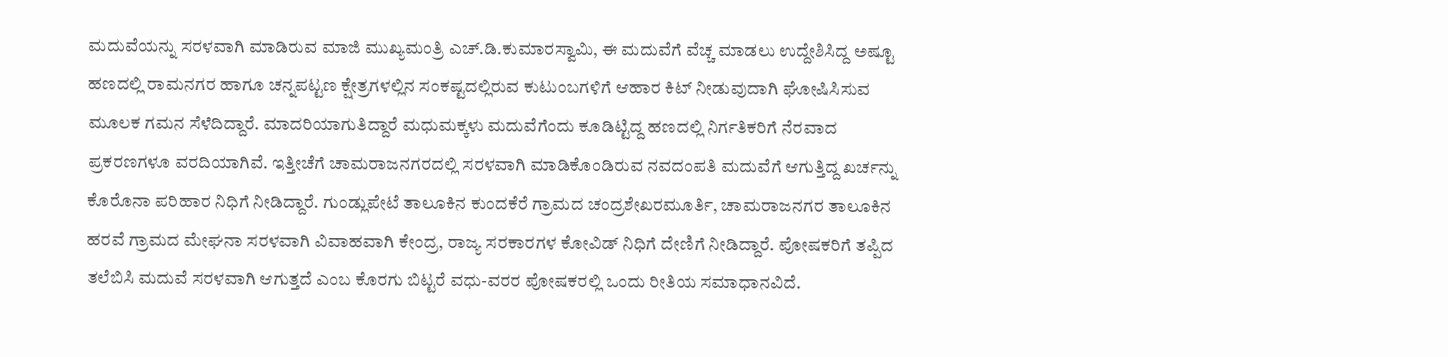ಮದುವೆಯನ್ನು ಸರಳವಾಗಿ ಮಾಡಿರುವ ಮಾಜಿ ಮುಖ್ಯಮಂತ್ರಿ ಎಚ್‌.ಡಿ.ಕುಮಾರಸ್ವಾಮಿ, ಈ ಮದುವೆಗೆ ವೆಚ್ಚ ಮಾಡಲು ಉದ್ದೇಶಿಸಿದ್ದ ಅಷ್ಟೂ ಹಣದಲ್ಲಿ ರಾಮನಗರ ಹಾಗೂ ಚನ್ನಪಟ್ಟಣ ಕ್ಷೇತ್ರಗಳಲ್ಲಿನ ಸಂಕಷ್ಟದಲ್ಲಿರುವ ಕುಟುಂಬಗಳಿಗೆ ಆಹಾರ ಕಿಟ್‌ ನೀಡುವುದಾಗಿ ಘೋಷಿಸಿಸುವ ಮೂಲಕ ಗಮನ ಸೆಳೆದಿದ್ದಾರೆ. ಮಾದರಿಯಾಗುತಿದ್ದಾರೆ ಮಧುಮಕ್ಕಳು ಮದುವೆಗೆಂದು ಕೂಡಿಟ್ಟಿದ್ದ ಹಣದಲ್ಲಿ ನಿರ್ಗತಿಕರಿಗೆ ನೆರವಾದ ಪ್ರಕರಣಗಳೂ ವರದಿಯಾಗಿವೆ. ಇತ್ತೀಚೆಗೆ ಚಾಮರಾಜನಗರದಲ್ಲಿ ಸರಳವಾಗಿ ಮಾಡಿಕೊಂಡಿರುವ ನವದಂಪತಿ ಮದುವೆಗೆ ಆಗುತ್ತಿದ್ದ ಖರ್ಚನ್ನು ಕೊರೊನಾ ಪರಿಹಾರ ನಿಧಿಗೆ ನೀಡಿದ್ದಾರೆ. ಗುಂಡ್ಲುಪೇಟೆ ತಾಲೂಕಿನ ಕುಂದಕೆರೆ ಗ್ರಾಮದ ಚಂದ್ರಶೇಖರಮೂರ್ತಿ, ಚಾಮರಾಜನಗರ ತಾಲೂಕಿನ ಹರವೆ ಗ್ರಾಮದ ಮೇಘನಾ ಸರಳವಾಗಿ ವಿವಾಹವಾಗಿ ಕೇಂದ್ರ, ರಾಜ್ಯ ಸರಕಾರಗಳ ಕೋವಿಡ್‌ ನಿಧಿಗೆ ದೇಣಿಗೆ ನೀಡಿದ್ದಾರೆ. ಪೋಷಕರಿಗೆ ತಪ್ಪಿದ ತಲೆಬಿಸಿ ಮದುವೆ ಸರಳವಾಗಿ ಆಗುತ್ತದೆ ಎಂಬ ಕೊರಗು ಬಿಟ್ಟರೆ ವಧು-ವರರ ಪೋಷಕರಲ್ಲಿ ಒಂದು ರೀತಿಯ ಸಮಾಧಾನವಿದೆ.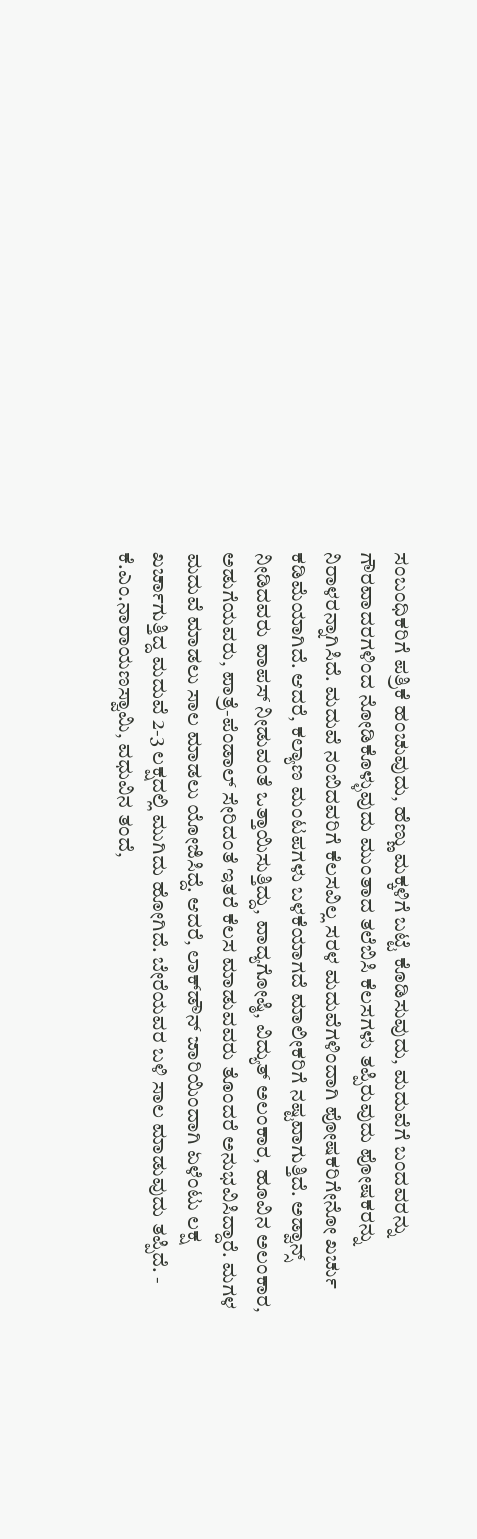ಸಂಬಂಧಿಕರಿಗೆ ಪತ್ರಿಕೆ ಹಂಚುವುದು, ಹೆಣ್ಣು ಮಕ್ಕಳಿಗೆ ಬಟ್ಟೆ ಕೊಡಿಸುವುದು, ಮದುವೆಗೆ ಬಂದವರನ್ನು ಗೌರವಾದರಗಳಿಂದ ನೋಡಿಕೊಳ್ಳುವುದು ಮುಂತಾದ ತಲೆಬಿಸಿ ಕೆಲಸಗಳು ತಪ್ಪಿರುವುದು ಪೋಷಕರನ್ನು ನಿರಾಳರನ್ನಾಗಿಸಿದೆ. ಮದುವೆ ನಂಬಿದವರಿಗೆ ಕೆಲಸವಿಲ್ಲ ಸರಳ ಮದುವೆಗಳಿಂದಾಗಿ ಪೋಷಕರಿಗೇನೋ ಖರ್ಚು ಕಡಿಮೆಯಾಗಿದೆ. ಆದರೆ, ಕಲ್ಯಾಣ ಮಂಟಪಗಳು ಬಳಕೆಯಾಗದೆ ಮಾಲೀಕರಿಗೆ ನಷ್ಟವಾಗುತ್ತಿದೆ. ಅಡ್ವಾನ್ಸ್‌ ನೀಡಿದವರು ವಾಪಸ್‌ ನೀಡುವಂತೆ ಒತ್ತಾಯಿಸುತ್ತಿದ್ದು, ವಾದ್ಯಗೋಷ್ಠಿ, ವಿದ್ಯುತ್‌ ಅಲಂಕಾರ, ಹೂವಿನ ಅಲಂಕಾರ, ಅಡುಗೆಯವರು, ಪಾತ್ರೆ-ಪೆಂಡಾಲ್‌ ಸೇರಿದಂತೆ ಇತರೆ ಕೆಲಸ ಮಾಡುವವರು ತೊಂದರೆ ಅನುಭವಿಸಿದ್ದಾರೆ. ಮಗಳ ಮದುವೆ ಮಾಡಲು ಸಾಲ ಮಾಡಲು ಯೋಜಿಸಿದ್ದೆ. ಆದರೆ, ಲಾಕ್‌ಡೌನ್‌ ಜಾರಿಯಿಂದಾಗಿ ಏಳೆಂಟು ಲಕ್ಷ ಖರ್ಚಾಗುತ್ತಿದ್ದ ಮದುವೆ 2-3 ಲಕ್ಷದಲ್ಲಿ ಮುಗಿದು ಹೋಗಿದೆ. ಬೇರೆಯವರ ಬಳಿ ಸಾಲ ಮಾಡುವುದು ತಪ್ಪಿದೆ. - ಕೆ.ಎಂ.ನಾರಾಯಣಸ್ವಾಮಿ, ವಧುವಿನ ತಂದೆ,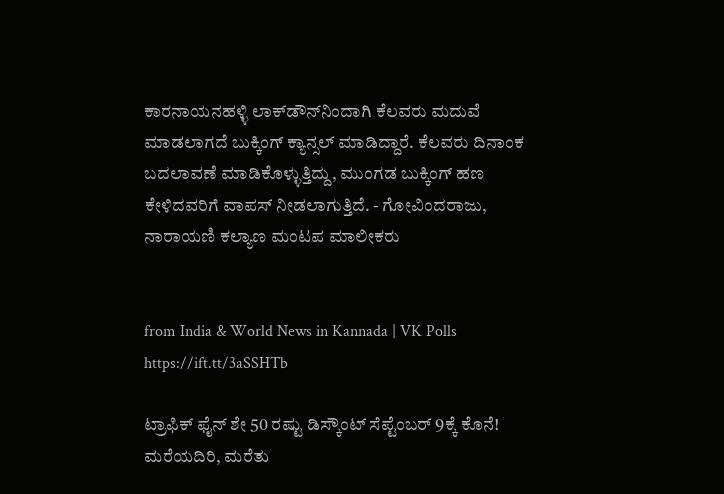ಕಾರನಾಯನಹಳ್ಳಿ ಲಾಕ್‌ಡೌನ್‌ನಿಂದಾಗಿ ಕೆಲವರು ಮದುವೆ ಮಾಡಲಾಗದೆ ಬುಕ್ಕಿಂಗ್‌ ಕ್ಯಾನ್ಸಲ್‌ ಮಾಡಿದ್ದಾರೆ. ಕೆಲವರು ದಿನಾಂಕ ಬದಲಾವಣೆ ಮಾಡಿಕೊಳ್ಳುತ್ತಿದ್ದು, ಮುಂಗಡ ಬುಕ್ಕಿಂಗ್‌ ಹಣ ಕೇಳಿದವರಿಗೆ ವಾಪಸ್‌ ನೀಡಲಾಗುತ್ತಿದೆ. - ಗೋವಿಂದರಾಜು, ನಾರಾಯಣಿ ಕಲ್ಯಾಣ ಮಂಟಪ ಮಾಲೀಕರು


from India & World News in Kannada | VK Polls https://ift.tt/3aSSHTb

ಟ್ರಾಫಿಕ್‌ ಫೈನ್‌ ಶೇ 50 ರಷ್ಟು ಡಿಸ್ಕೌಂಟ್‌ ಸೆಪ್ಟೆಂಬರ್‌ 9ಕ್ಕೆ ಕೊನೆ! ಮರೆಯದಿರಿ, ಮರೆತು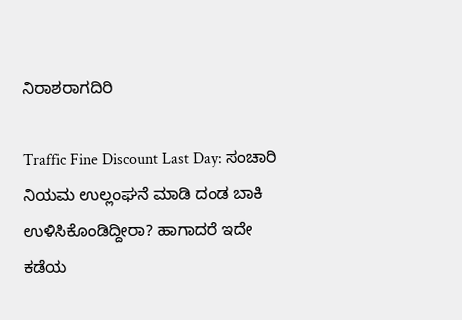ನಿರಾಶರಾಗದಿರಿ

Traffic Fine Discount Last Day: ಸಂಚಾರಿ ನಿಯಮ ಉಲ್ಲಂಘನೆ ಮಾಡಿ ದಂಡ ಬಾಕಿ ಉಳಿಸಿಕೊಂಡಿದ್ದೀರಾ? ಹಾಗಾದರೆ ಇದೇ ಕಡೆಯ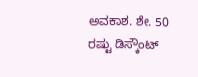ಅವಕಾಶ. ಶೇ. 50 ರಷ್ಟು ಡಿಸ್ಕೌಂಟ್‌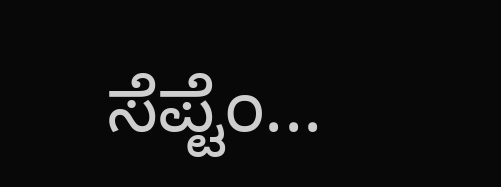ಸೆಪ್ಟೆಂ...